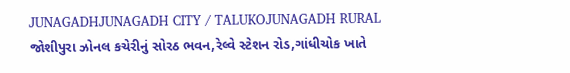JUNAGADHJUNAGADH CITY / TALUKOJUNAGADH RURAL
જોશીપુરા ઝોનલ કચેરીનું સોરઠ ભવન,રેલ્વે સ્ટેશન રોડ,ગાંધીચોક ખાતે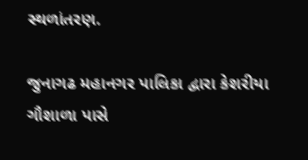સ્થળાંતરણ.

જુનાગઢ મહાનગર પાલિકા દ્વારા કેશરીયા ગૌશાળા પાસે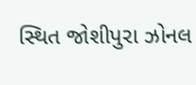સ્થિત જોશીપુરા ઝોનલ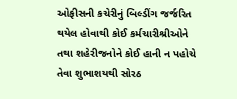ઓફીસની કચેરીનું બિલ્ડીંગ જર્જરિત થયેલ હોવાથી કોઈ કર્મચારીશ્રીઓને તથા શહેરીજનોને કોઈ હાની ન પહોચે તેવા શુભાશયથી સોરઠ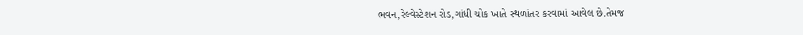ભવન,રેલ્વેસ્ટેશન રોડ,ગાંધી ચોક ખાતે સ્થળાંતર કરવામાં આવેલ છે.તેમજ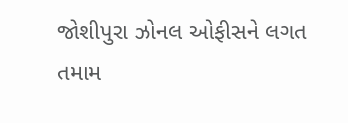જોશીપુરા ઝોનલ ઓફીસને લગત તમામ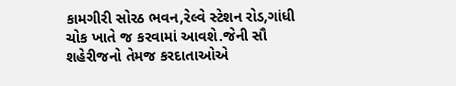કામગીરી સોરઠ ભવન,રેલ્વે સ્ટેશન રોડ,ગાંધી ચોક ખાતે જ કરવામાં આવશે.જેની સૌ શહેરીજનો તેમજ કરદાતાઓએ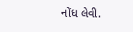નોંધ લેવી.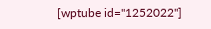[wptube id="1252022"]